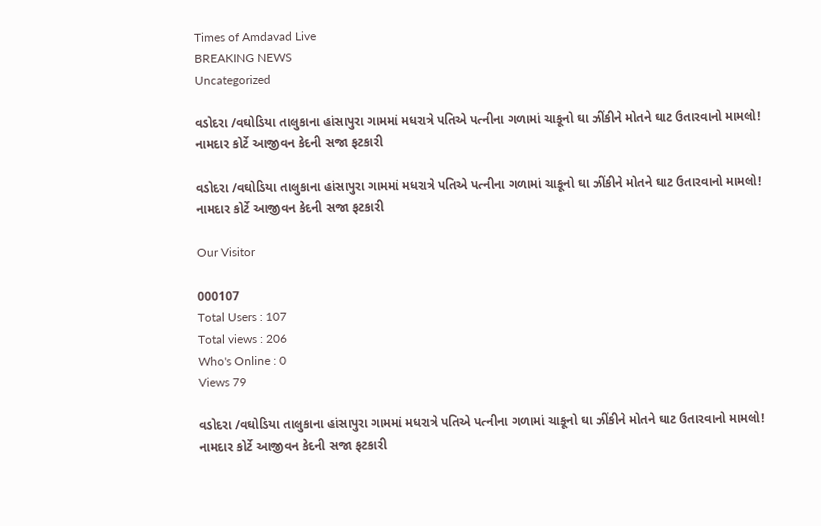Times of Amdavad Live
BREAKING NEWS
Uncategorized

વડોદરા /વઘોડિયા તાલુકાના હાંસાપુરા ગામમાં મધરાત્રે પતિએ પત્નીના ગળામાં ચાકૂનો ઘા ઝીંકીને મોતને ઘાટ ઉતારવાનો મામલો! નામદાર કોર્ટે આજીવન કેદની સજા ફટકારી

વડોદરા /વઘોડિયા તાલુકાના હાંસાપુરા ગામમાં મધરાત્રે પતિએ પત્નીના ગળામાં ચાકૂનો ઘા ઝીંકીને મોતને ઘાટ ઉતારવાનો મામલો! નામદાર કોર્ટે આજીવન કેદની સજા ફટકારી

Our Visitor

000107
Total Users : 107
Total views : 206
Who's Online : 0
Views 79

વડોદરા /વઘોડિયા તાલુકાના હાંસાપુરા ગામમાં મધરાત્રે પતિએ પત્નીના ગળામાં ચાકૂનો ઘા ઝીંકીને મોતને ઘાટ ઉતારવાનો મામલો! નામદાર કોર્ટે આજીવન કેદની સજા ફટકારી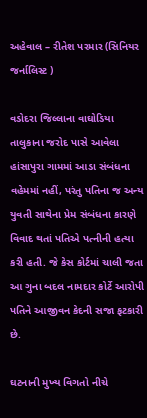અહેવાલ – રીતેશ પરમાર (સિનિયર જર્નાલિસ્ટ )

વડોદરા જિલ્લાના વાઘોડિયા તાલુકાના જરોદ પાસે આવેલા હાંસાપુરા ગામમાં આડા સંબંધના વહેમમાં નહીં, પરંતુ પતિના જ અન્ય યુવતી સાથેના પ્રેમ સંબંધના કારણે વિવાદ થતાં પતિએ પત્નીની હત્યા કરી હતી. જે કેસ કોર્ટમાં ચાલી જતા આ ગુના બદલ નામદાર કોર્ટે આરોપી પતિને આજીવન કેદની સજા ફટકારી છે.

ઘટનાની મુખ્ય વિગતો નીચે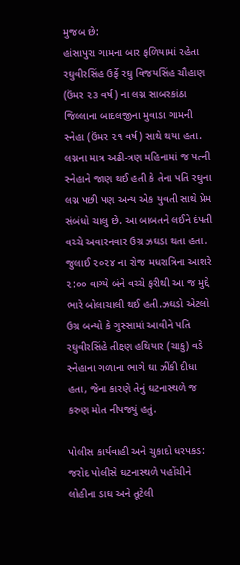મુજબ છે:
હાંસાપુરા ગામના બાર ફળિયામાં રહેતા રઘુવીરસિંહ ઉર્ફે રઘુ વિજયસિંહ ચૌહાણ (ઉંમર ૨૩ વર્ષ) ના લગ્ન સાબરકાંઠા જિલ્લાના બાદલજીના મુવાડા ગામની સ્નેહા (ઉંમર ૨૧ વર્ષ) સાથે થયા હતા. લગ્નના માત્ર અઢી-ત્રણ મહિનામાં જ પત્ની સ્નેહાને જાણ થઈ હતી કે તેના પતિ રઘુના લગ્ન પછી પણ અન્ય એક યુવતી સાથે પ્રેમ સંબંધો ચાલુ છે. આ બાબતને લઈને દંપતી વચ્ચે અવારનવાર ઉગ્ર ઝઘડા થતા હતા.
જુલાઈ ૨૦૨૪ ના રોજ મધરાત્રિના આશરે ૨:૦૦ વાગ્યે બંને વચ્ચે ફરીથી આ જ મુદ્દે ભારે બોલાચાલી થઈ હતી.ઝઘડો એટલો ઉગ્ર બન્યો કે ગુસ્સામાં આવીને પતિ રઘુવીરસિંહે તીક્ષ્ણ હથિયાર (ચાકુ) વડે સ્નેહાના ગળાના ભાગે ઘા ઝીંકી દીધા હતા, જેના કારણે તેનું ઘટનાસ્થળે જ કરુણ મોત નીપજ્યું હતું.

પોલીસ કાર્યવાહી અને ચુકાદો ધરપકડ:
જરોદ પોલીસે ઘટનાસ્થળે પહોંચીને લોહીના ડાઘ અને તૂટેલી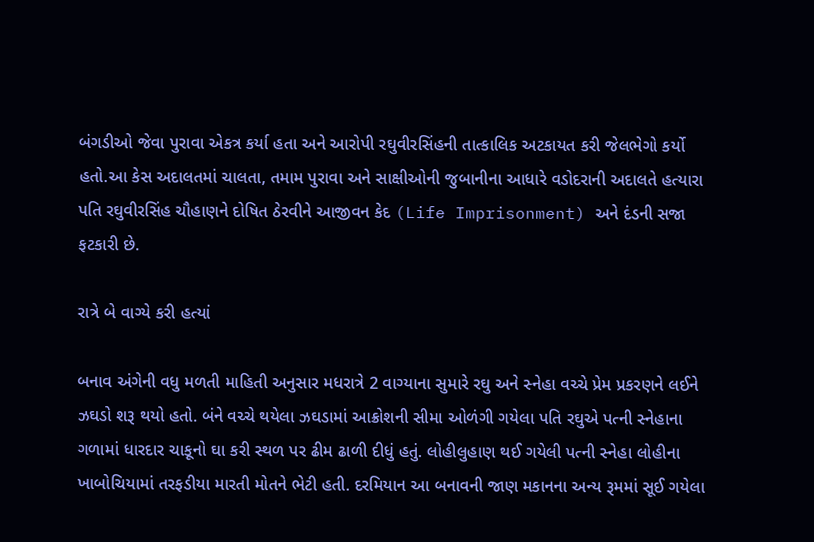બંગડીઓ જેવા પુરાવા એકત્ર કર્યા હતા અને આરોપી રઘુવીરસિંહની તાત્કાલિક અટકાયત કરી જેલભેગો કર્યો હતો.આ કેસ અદાલતમાં ચાલતા, તમામ પુરાવા અને સાક્ષીઓની જુબાનીના આધારે વડોદરાની અદાલતે હત્યારા પતિ રઘુવીરસિંહ ચૌહાણને દોષિત ઠેરવીને આજીવન કેદ (Life Imprisonment) અને દંડની સજા ફટકારી છે.

રાત્રે બે વાગ્યે કરી હત્યાં

બનાવ અંગેની વધુ મળતી માહિતી અનુસાર મધરાત્રે 2 વાગ્યાના સુમારે રઘુ અને સ્નેહા વચ્ચે પ્રેમ પ્રકરણને લઈને ઝઘડો શરૂ થયો હતો. બંને વચ્ચે થયેલા ઝઘડામાં આક્રોશની સીમા ઓળંગી ગયેલા પતિ રઘુએ પત્ની સ્નેહાના ગળામાં ધારદાર ચાકૂનો ઘા કરી સ્થળ પર ઢીમ ઢાળી દીધું હતું. લોહીલુહાણ થઈ ગયેલી પત્ની સ્નેહા લોહીના ખાબોચિયામાં તરફડીયા મારતી મોતને ભેટી હતી. દરમિયાન આ બનાવની જાણ મકાનના અન્ય રૂમમાં સૂઈ ગયેલા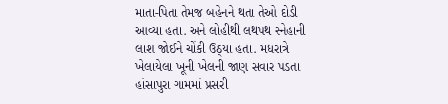માતા-પિતા તેમજ બહેનને થતા તેઓ દોડી આવ્યા હતા. અને લોહીથી લથપથ સ્નેહાની લાશ જોઈને ચોંકી ઉઠ્યા હતા. મધરાત્રે ખેલાયેલા ખૂની ખેલની જાણ સવાર પડતા હાંસાપુરા ગામમાં પ્રસરી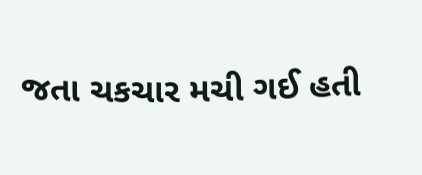જતા ચકચાર મચી ગઈ હતી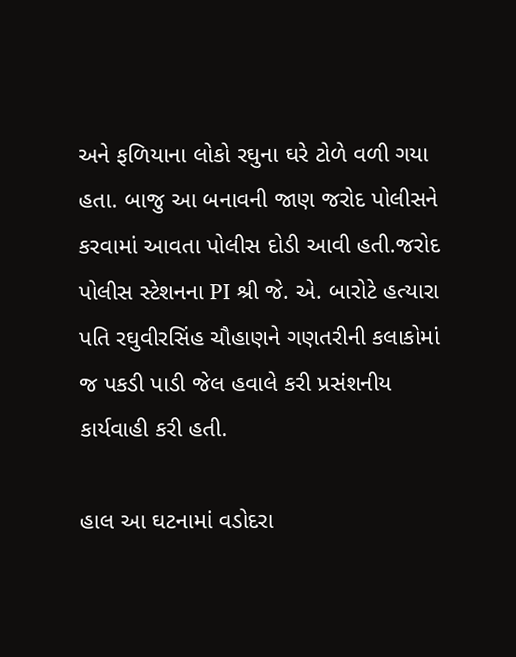અને ફળિયાના લોકો રઘુના ઘરે ટોળે વળી ગયા હતા. બાજુ આ બનાવની જાણ જરોદ પોલીસને કરવામાં આવતા પોલીસ દોડી આવી હતી.જરોદ પોલીસ સ્ટેશનના PI શ્રી જે. એ. બારોટે હત્યારા પતિ રઘુવીરસિંહ ચૌહાણને ગણતરીની કલાકોમાં જ પકડી પાડી જેલ હવાલે કરી પ્રસંશનીય કાર્યવાહી કરી હતી.

હાલ આ ઘટનામાં વડોદરા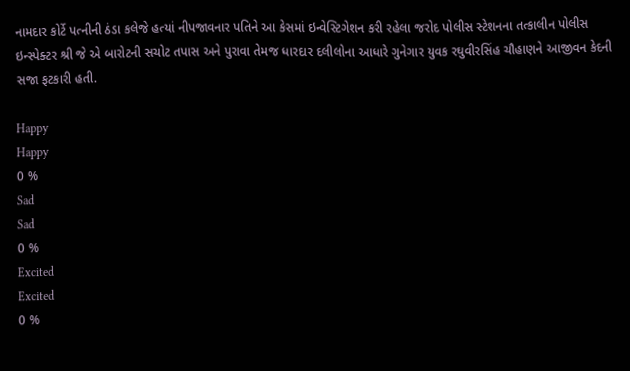નામદાર કોર્ટે પત્નીની ઠંડા કલેજે હત્યાં નીપજાવનાર પતિને આ કેસમાં ઇન્વેસ્ટિગેશન કરી રહેલા જરોદ પોલીસ સ્ટેશનના તત્કાલીન પોલીસ ઇન્સ્પેક્ટર શ્રી જે એ બારોટની સચોટ તપાસ અને પુરાવા તેમજ ધારદાર દલીલોના આધારે ગુનેગાર યુવક રઘુવીરસિંહ ચૌહાણને આજીવન કેદની સજા ફટકારી હતી.

Happy
Happy
0 %
Sad
Sad
0 %
Excited
Excited
0 %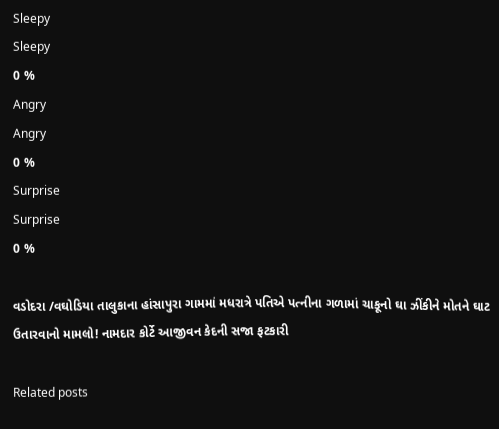Sleepy
Sleepy
0 %
Angry
Angry
0 %
Surprise
Surprise
0 %

વડોદરા /વઘોડિયા તાલુકાના હાંસાપુરા ગામમાં મધરાત્રે પતિએ પત્નીના ગળામાં ચાકૂનો ઘા ઝીંકીને મોતને ઘાટ ઉતારવાનો મામલો! નામદાર કોર્ટે આજીવન કેદની સજા ફટકારી

Related posts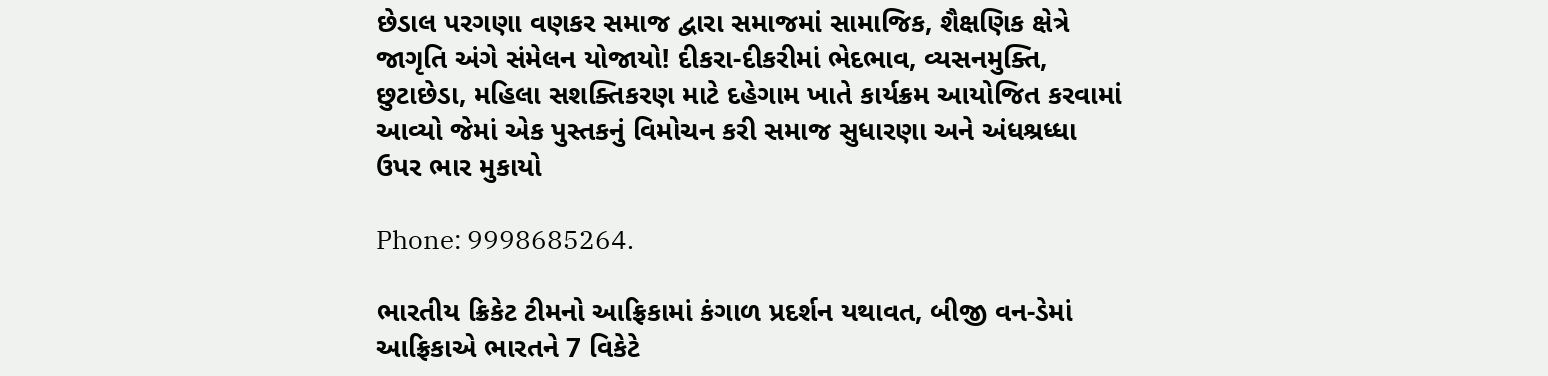છેડાલ પરગણા વણકર સમાજ દ્વારા સમાજમાં સામાજિક, શૈક્ષણિક ક્ષેત્રે જાગૃતિ અંગે સંમેલન યોજાયો! દીકરા-દીકરીમાં ભેદભાવ, વ્યસનમુક્તિ, છુટાછેડા, મહિલા સશક્તિકરણ માટે દહેગામ ખાતે કાર્યક્રમ આયોજિત કરવામાં આવ્યો જેમાં એક પુસ્તકનું વિમોચન કરી સમાજ સુધારણા અને અંધશ્રધ્ધા ઉપર ભાર મુકાયો

Phone: 9998685264.

ભારતીય ક્રિકેટ ટીમનો આફ્રિકામાં કંગાળ પ્રદર્શન યથાવત, બીજી વન-ડેમાં આફ્રિકાએ ભારતને 7 વિકેટે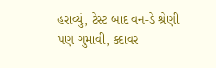હરાવ્યું, ટેસ્ટ બાદ વન-ડે શ્રેણી પણ ગુમાવી, ક્દાવર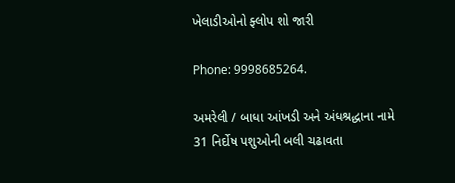ખેલાડીઓનો ફ્લોપ શો જારી

Phone: 9998685264.

અમરેલી / બાધા આંખડી અને અંધશ્રદ્ધાના નામે 31 નિર્દોષ પશુઓની બલી ચઢાવતા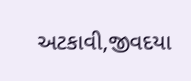અટકાવી,જીવદયા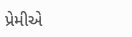પ્રેમીએ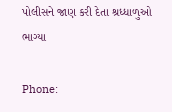પોલીસને જાણ કરી દેતા શ્રધ્ધાળુઓ ભાગ્યા

Phone: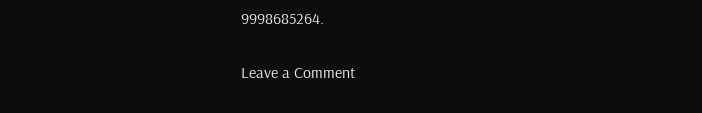9998685264.

Leave a Comment